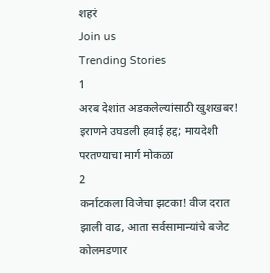शहरं
Join us
Trending Stories
1
अरब देशांत अडकलेल्यांसाठी खुशखबर! इराणने उघडली हवाई हद्द; मायदेशी परतण्याचा मार्ग मोकळा
2
कर्नाटकला विजेचा झटका! वीज दरात झाली वाढ, आता सर्वसामान्यांचे बजेट कोलमडणार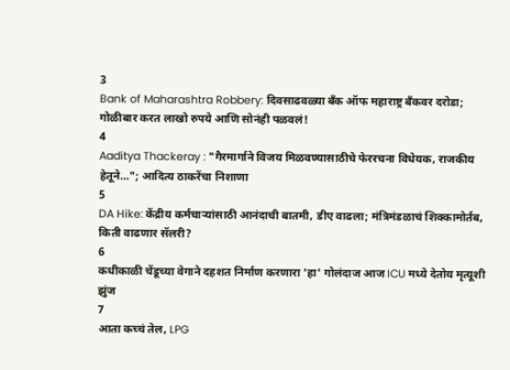3
Bank of Maharashtra Robbery: दिवसाढवळ्या बँक ऑफ महाराष्ट्र बँकवर दरोडा; गोळीबार करत लाखो रुपये आणि सोनंही पळवलं!
4
Aaditya Thackeray : "गैरमार्गाने विजय मिळवण्यासाठीचे फेररचना विधेयक, राजकीय हेतूने..."; आदित्य ठाकरेंचा निशाणा
5
DA Hike: केंद्रीय कर्मचाऱ्यांसाठी आनंदाची बातमी, डीए वाढला; मंत्रिमंडळाचं शिक्कामोर्तब, किती वाढणार सॅलरी?
6
कधीकाळी चेंडूच्या वेगाने दहशत निर्माण करणारा 'हा' गोलंदाज आज ICU मध्ये देतोय मृत्यूशी झुंज
7
आता कच्चं तेल, LPG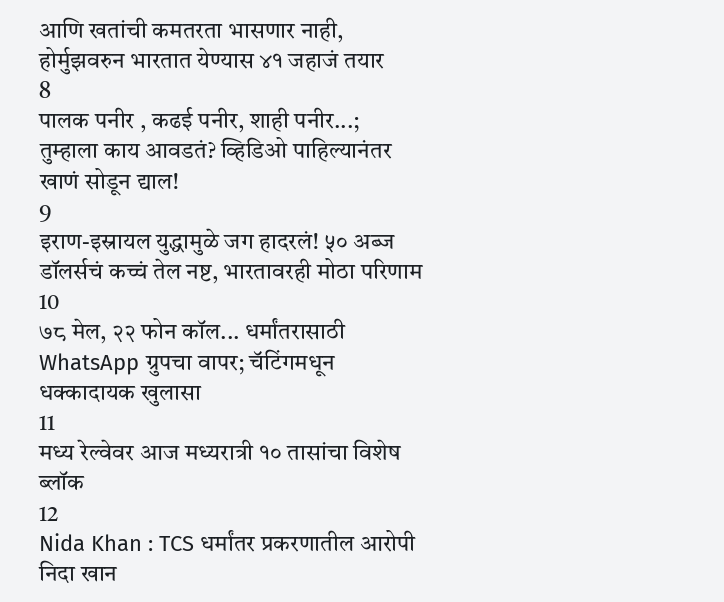आणि खतांची कमतरता भासणार नाही, होर्मुझवरुन भारतात येण्यास ४१ जहाजं तयार
8
पालक पनीर , कढई पनीर, शाही पनीर...; तुम्हाला काय आवडतं? व्हिडिओ पाहिल्यानंतर खाणं सोडून द्याल!
9
इराण-इस्रायल युद्धामुळे जग हादरलं! ५० अब्ज डॉलर्सचं कच्चं तेल नष्ट, भारतावरही मोठा परिणाम
10
७८ मेल, २२ फोन कॉल... धर्मांतरासाठी WhatsApp ग्रुपचा वापर; चॅटिंगमधून धक्कादायक खुलासा
11
मध्य रेल्वेवर आज मध्यरात्री १० तासांचा विशेष ब्लॉक
12
Nida Khan : TCS धर्मांतर प्रकरणातील आरोपी निदा खान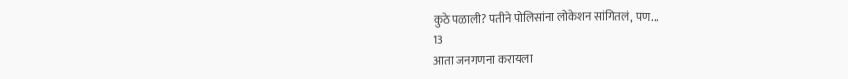कुठे पळाली? पतीने पोलिसांना लोकेशन सांगितलं, पण...
13
आता जनगणना करायला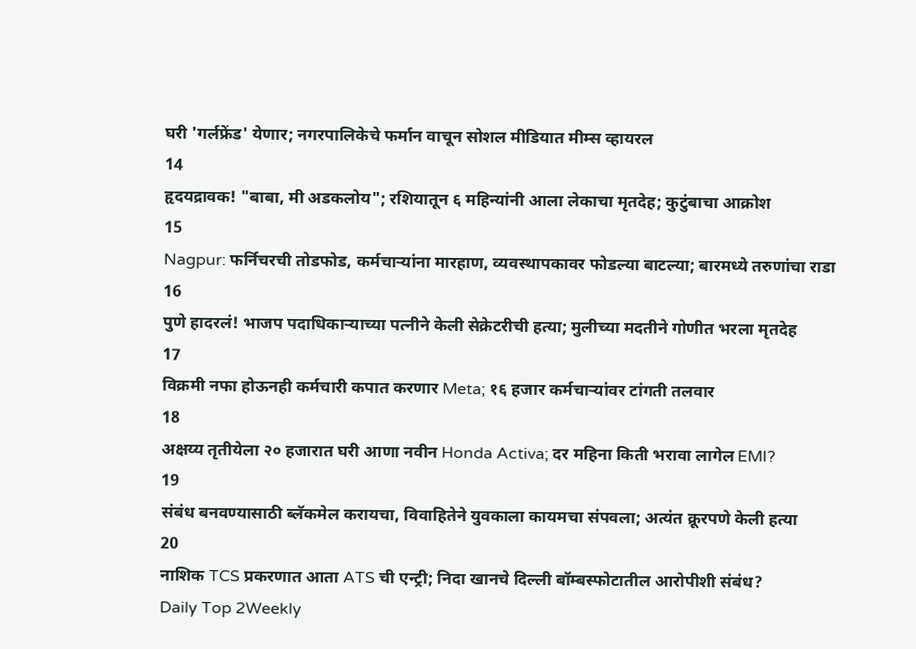घरी 'गर्लफ्रेंड' येणार; नगरपालिकेचे फर्मान वाचून सोशल मीडियात मीम्स व्हायरल
14
हृदयद्रावक! "बाबा, मी अडकलोय"; रशियातून ६ महिन्यांनी आला लेकाचा मृतदेह; कुटुंबाचा आक्रोश
15
Nagpur: फर्निचरची तोडफोड, कर्मचाऱ्यांना मारहाण, व्यवस्थापकावर फोडल्या बाटल्या; बारमध्ये तरुणांचा राडा
16
पुणे हादरलं! भाजप पदाधिकाऱ्याच्या पत्नीने केली सेक्रेटरीची हत्या; मुलीच्या मदतीने गोणीत भरला मृतदेह
17
विक्रमी नफा होऊनही कर्मचारी कपात करणार Meta; १६ हजार कर्मचाऱ्यांवर टांगती तलवार
18
अक्षय्य तृतीयेला २० हजारात घरी आणा नवीन Honda Activa; दर महिना किती भरावा लागेल EMI?
19
संबंध बनवण्यासाठी ब्लॅकमेल करायचा, विवाहितेने युवकाला कायमचा संपवला; अत्यंत क्रूरपणे केली हत्या
20
नाशिक TCS प्रकरणात आता ATS ची एन्ट्री; निदा खानचे दिल्ली बॉम्बस्फोटातील आरोपीशी संबंध?
Daily Top 2Weekly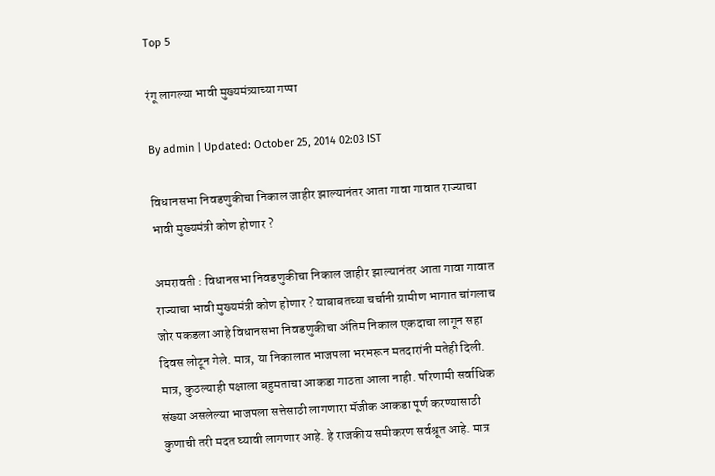Top 5

रंगू लागल्या भावी मुख्यमंत्र्याच्या गप्पा

By admin | Updated: October 25, 2014 02:03 IST

विधानसभा निवडणुकीचा निकाल जाहीर झाल्यानंतर आता गावा गावात राज्याचा भावी मुख्यमंत्री कोण होणार ?

अमरावती : विधानसभा निवडणुकीचा निकाल जाहीर झाल्यानंतर आता गावा गावात राज्याचा भावी मुख्यमंत्री कोण होणार ? याबाबतच्या चर्चानी ग्रामीण भागात चांगलाच जोर पकडला आहे विधानसभा निवडणुकीचा अंतिम निकाल एकदाचा लागून सहा दिवस लोटून गेले. मात्र, या निकालात भाजपला भरभरून मतदारांनी मतेही दिली. मात्र, कुठल्याही पक्षाला बहुमताचा आकडा गाठता आला नाही. परिणामी सर्वाधिक संख्या असलेल्या भाजपला सत्तेसाठी लागणारा मॅजीक आकडा पूर्ण करण्यासाठी कुणाची तरी मदत घ्यावी लागणार आहे. हे राजकीय समीकरण सर्वश्रूत आहे. मात्र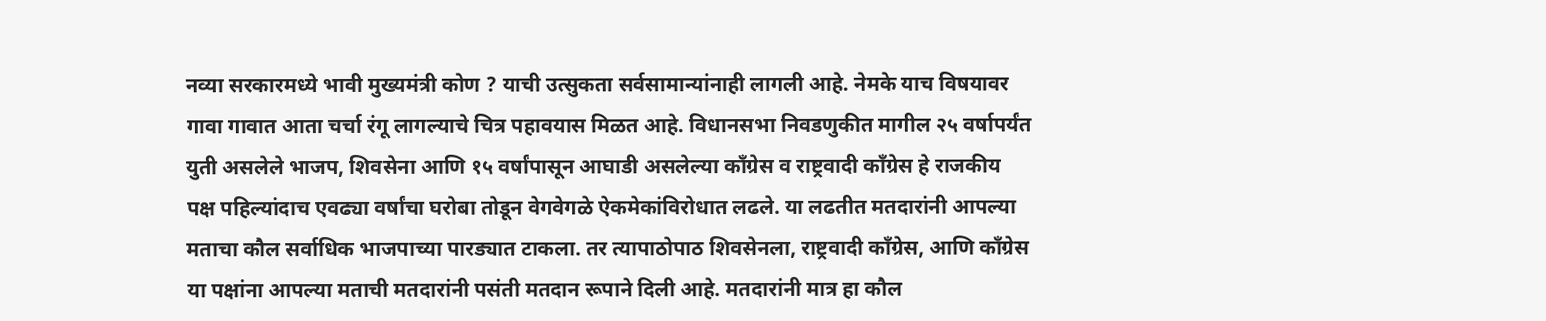नव्या सरकारमध्ये भावी मुख्यमंत्री कोण ? याची उत्सुकता सर्वसामान्यांनाही लागली आहे. नेमके याच विषयावर गावा गावात आता चर्चा रंगू लागल्याचे चित्र पहावयास मिळत आहे. विधानसभा निवडणुकीत मागील २५ वर्षापर्यंत युती असलेले भाजप, शिवसेना आणि १५ वर्षांपासून आघाडी असलेल्या काँग्रेस व राष्ट्रवादी कॉंग्रेस हे राजकीय पक्ष पहिल्यांदाच एवढ्या वर्षांचा घरोबा तोडून वेगवेगळे ऐकमेकांविरोधात लढले. या लढतीत मतदारांनी आपल्या मताचा कौल सर्वाधिक भाजपाच्या पारड्यात टाकला. तर त्यापाठोपाठ शिवसेनला, राष्ट्रवादी कॉंग्रेस, आणि कॉंग्रेस या पक्षांना आपल्या मताची मतदारांनी पसंती मतदान रूपाने दिली आहे. मतदारांनी मात्र हा कौल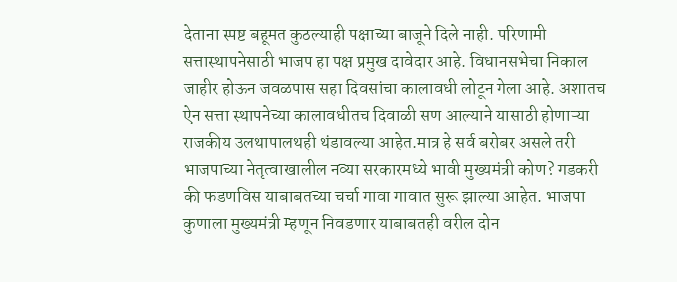देताना स्पष्ट बहूमत कुठल्याही पक्षाच्या बाजूने दिले नाही. परिणामी सत्तास्थापनेसाठी भाजप हा पक्ष प्रमुख दावेदार आहे. विधानसभेचा निकाल जाहीर होऊन जवळपास सहा दिवसांचा कालावधी लोटून गेला आहे. अशातच ऐन सत्ता स्थापनेच्या कालावधीतच दिवाळी सण आल्याने यासाठी होणाऱ्या राजकीय उलथापालथही थंडावल्या आहेत.मात्र हे सर्व बरोबर असले तरी भाजपाच्या नेतृत्वाखालील नव्या सरकारमध्ये भावी मुख्यमंत्री कोण? गडकरी की फडणविस याबाबतच्या चर्चा गावा गावात सुरू झाल्या आहेत. भाजपा कुणाला मुख्यमंत्री म्हणून निवडणार याबाबतही वरील दोन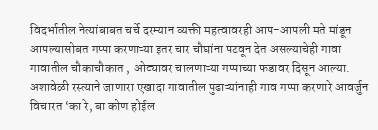विदर्भातील नेत्यांबाबत चर्चे दरम्यान व्यक्ती महत्वावरही आप-आपली मते मांडून आपल्यासोबत गप्पा करणाऱ्या इतर चार चौघांना पटवून देत असल्याचेही गावा गावातील चौकाचौकात , ओट्यावर चालणाऱ्या गप्पाच्या फडावर दिसून आल्या. अशावेळी रस्त्याने जाणारा एखादा गावातील पुढाऱ्यांनाही गाव गप्पा करणारे आवर्जुन विचारत ‘का रे, बा कोण होईल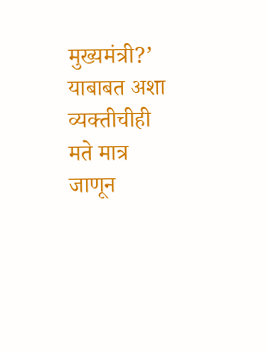मुख्यमंत्री?’ याबाबत अशा व्यक्तीचीही मते मात्र जाणून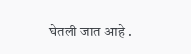घेतली जात आहे .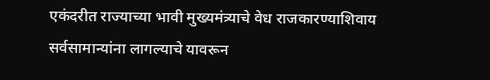एकंदरीत राज्याच्या भावी मुख्यमंत्र्याचे वेध राजकारण्याशिवाय सर्वसामान्यांना लागल्याचे यावरून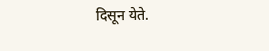दिसून येते.